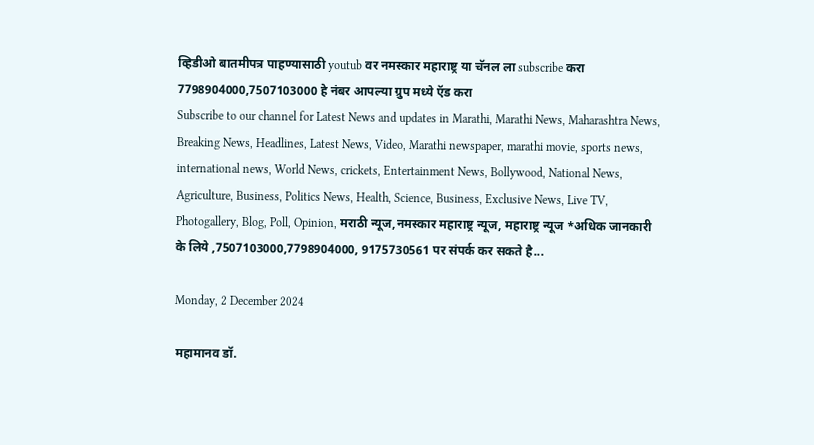व्हिडीओ बातमीपत्र पाहण्यासाठी youtub वर नमस्कार महाराष्ट्र या चॅनल ला subscribe करा 7798904000,7507103000 हे नंबर आपल्या ग्रुप मध्ये ऍड करा
Subscribe to our channel for Latest News and updates in Marathi, Marathi News, Maharashtra News, Breaking News, Headlines, Latest News, Video, Marathi newspaper, marathi movie, sports news, international news, World News, crickets, Entertainment News, Bollywood, National News, Agriculture, Business, Politics News, Health, Science, Business, Exclusive News, Live TV, Photogallery, Blog, Poll, Opinion, मराठी न्यूज,नमस्कार महाराष्ट्र न्यूज, महाराष्ट्र न्यूज *अधिक जानकारी के लिये ,7507103000,7798904000, 9175730561 पर संपर्क कर सकते है...

Monday, 2 December 2024

महामानव डॉ.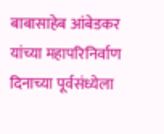बाबासाहेब आंबेडकर यांच्या महापरिनिर्वाण दिनाच्या पूर्वसंध्येला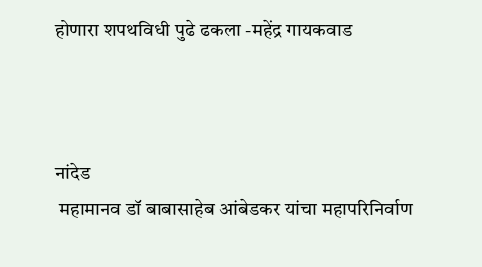होणारा शपथविधी पुढे ढकला -महेंद्र गायकवाड



नांदेड
 महामानव डॉ बाबासाहेब आंबेडकर यांचा महापरिनिर्वाण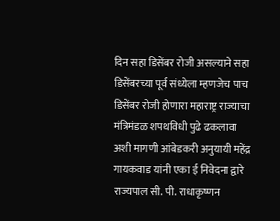दिन सहा डिसेंबर रोजी असल्याने सहा डिसेंबरच्या पूर्व संध्येला म्हणजेच पाच डिसेंबर रोजी होणारा महाराष्ट्र राज्याचा मंत्रिमंडळ शपथविधी पुढे ढकलावा अशी मागणी आंबेडकरी अनुयायी महेंद्र गायकवाड यांनी एका ई निवेदना द्वारे राज्यपाल सी. पी. राधाकृष्णन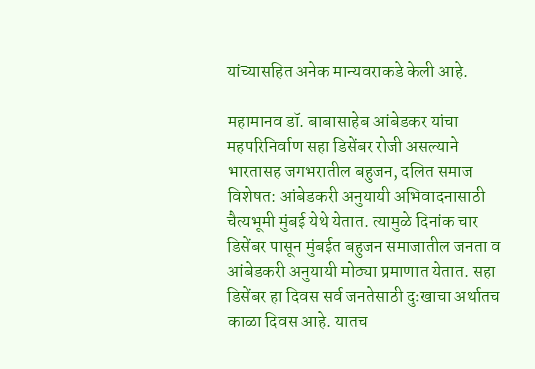यांच्यासहित अनेक मान्यवराकडे केली आहे.

महामानव डॉ. बाबासाहेब आंबेडकर यांचा महपरिनिर्वाण सहा डिसेंबर रोजी असल्याने भारतासह जगभरातील बहुजन, दलित समाज विशेषत: आंबेडकरी अनुयायी अभिवादनासाठी चैत्यभूमी मुंबई येथे येतात. त्यामुळे दिनांक चार डिसेंबर पासून मुंबईत बहुजन समाजातील जनता व आंबेडकरी अनुयायी मोठ्या प्रमाणात येतात. सहा डिसेंबर हा दिवस सर्व जनतेसाठी दुःखाचा अर्थातच काळा दिवस आहे. यातच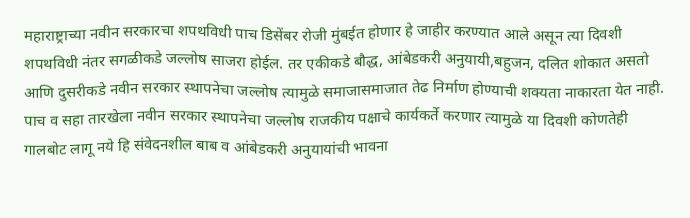महाराष्ट्राच्या नवीन सरकारचा शपथविधी पाच डिसेंबर रोजी मुंबईत होणार हे जाहीर करण्यात आले असून त्या दिवशी शपथविधी नंतर सगळीकडे जल्लोष साजरा होईल. तर एकीकडे बौद्ध, आंबेडकरी अनुयायी,बहुजन, दलित शोकात असतो आणि दुसरीकडे नवीन सरकार स्थापनेचा जल्लोष त्यामुळे समाजासमाजात तेढ निर्माण होण्याची शक्यता नाकारता येत नाही. पाच व सहा तारखेला नवीन सरकार स्थापनेचा जल्लोष राजकीय पक्षाचे कार्यकर्ते करणार त्यामुळे या दिवशी कोणतेही गालबोट लागू नये हि संवेदनशील बाब व आंबेडकरी अनुयायांची भावना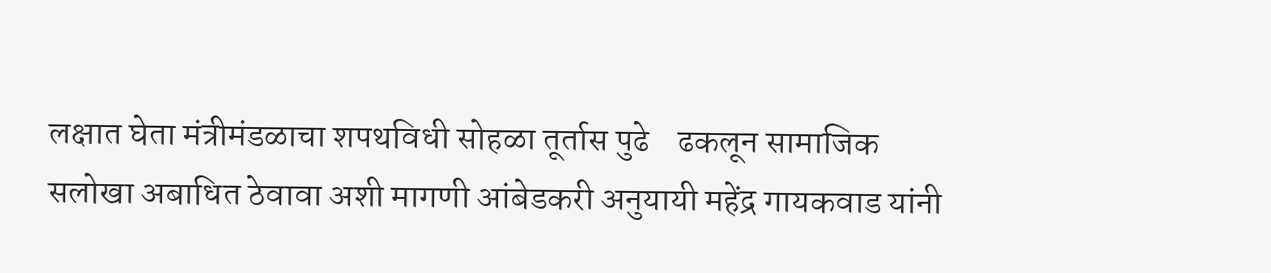लक्षात घेता मंत्रीमंडळाचा शपथविधी सोहळा तूर्तास पुढे    ढकलून सामाजिक सलोखा अबाधित ठेवावा अशी मागणी आंबेडकरी अनुयायी महेंद्र गायकवाड यांनी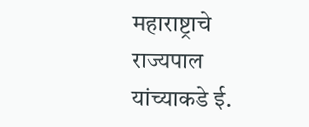महाराष्ट्राचे राज्यपाल यांच्याकडे ई.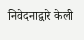निवेदनाद्वारे केली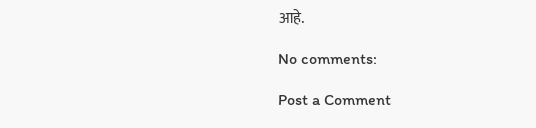आहे.

No comments:

Post a Comment